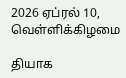2026 ஏப்ரல் 10, வெள்ளிக்கிழமை

தியாக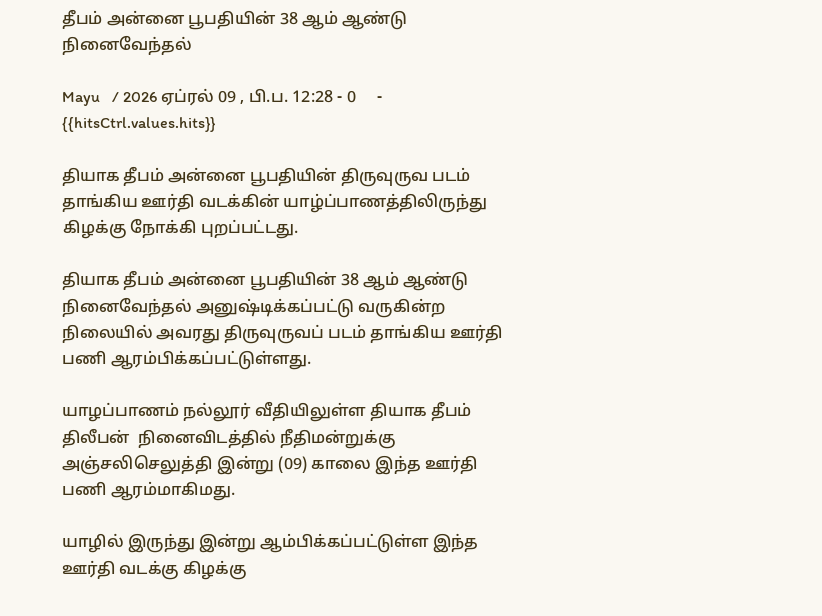தீபம் அன்னை பூபதியின் 38 ஆம் ஆண்டு நினைவேந்தல்

Mayu   / 2026 ஏப்ரல் 09 , பி.ப. 12:28 - 0     - {{hitsCtrl.values.hits}}

தியாக தீபம் அன்னை பூபதியின் திருவுருவ படம் தாங்கிய ஊர்தி வடக்கின் யாழ்ப்பாணத்திலிருந்து கிழக்கு நோக்கி புறப்பட்டது.

தியாக தீபம் அன்னை பூபதியின் 38 ஆம் ஆண்டு நினைவேந்தல் அனுஷ்டிக்கப்பட்டு வருகின்ற நிலையில் அவரது திருவுருவப் படம் தாங்கிய ஊர்தி பணி ஆரம்பிக்கப்பட்டுள்ளது.

யாழப்பாணம் நல்லூர் வீதியிலுள்ள தியாக தீபம் திலீபன்  நினைவிடத்தில் நீதிமன்றுக்கு அஞ்சலிசெலுத்தி இன்று (09) காலை இந்த ஊர்தி பணி ஆரம்மாகிமது.

யாழில் இருந்து இன்று ஆம்பிக்கப்பட்டுள்ள இந்த ஊர்தி வடக்கு கிழக்கு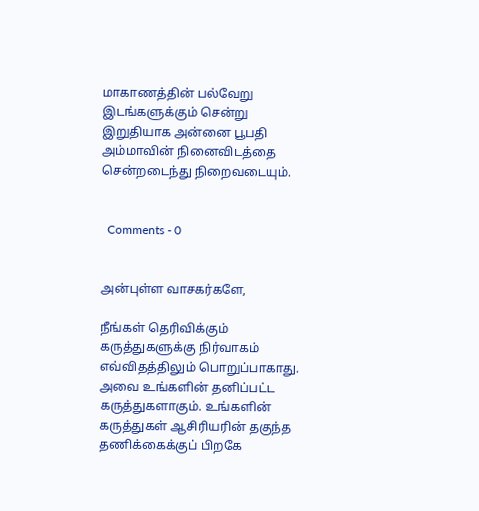மாகாணத்தின் பல்வேறு இடங்களுக்கும் சென்று இறுதியாக அன்னை பூபதி அம்மாவின் நினைவிடத்தை சென்றடைந்து நிறைவடையும்.


  Comments - 0


அன்புள்ள வாசகர்களே,

நீங்கள் தெரிவிக்கும் கருத்துகளுக்கு நிர்வாகம் எவ்விதத்திலும் பொறுப்பாகாது. அவை உங்களின் தனிப்பட்ட கருத்துகளாகும். உங்களின் கருத்துகள் ஆசிரியரின் தகுந்த தணிக்கைக்குப் பிறகே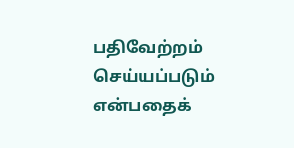பதிவேற்றம் செய்யப்படும் என்பதைக்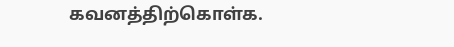கவனத்திற்கொள்க.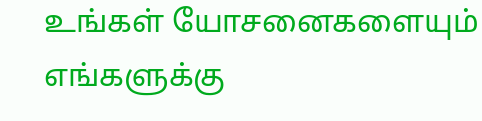உங்கள் யோசனைகளையும் எங்களுக்கு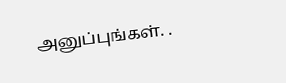அனுப்புங்கள். .